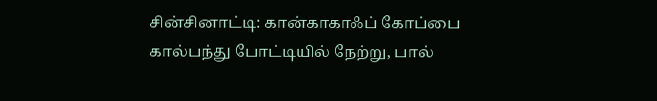சின்சினாட்டி: கான்காகாஃப் கோப்பை கால்பந்து போட்டியில் நேற்று, பால்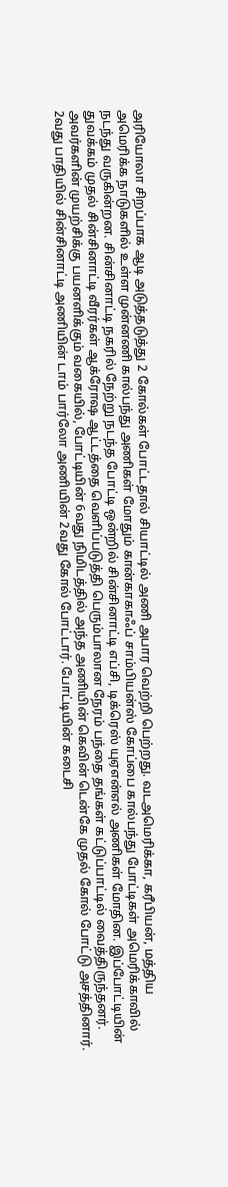அரியோலா சிறப்பாக ஆடி அடுத்தடுத்து 2 கோல்கள் போட்டதால் சியாட்டில் அணி அபார வெற்றி பெற்றது. வடஅமெரிக்கா, கரீபியன், மத்திய அமெரிக்க நாடுகளில் உள்ள முன்னணி கால்பந்து அணிகள் மோதும் கான்காகாஃப் சாம்பியன்ஸ் கோப்பை கால்பந்து போட்டிகள் அமெரிக்காவில் நடந்து வருகின்றன. சின்சினாட்டி நகரில் நேற்று நடந்த போட்டி ஒன்றில் சின்சினாட்டி எப்சி, டிக்ரெஸ் யுஏஎன்எல் அணிகள் மோதின. இப்போட்டியின் துவக்கம் முதல் சின்சினாட்டி வீரர்கள் ஆக்ரோஷ ஆட்டத்தை வெளிப்படுத்தி பெரும்பாலான நேரம் பந்தை தங்கள் கட்டுப்பாட்டில் வைத்திருந்தனர்.
அவர்களின் முயற்சிக்கு பயனளிக்கும் வகையில், போட்டியின் 6வது நிமிடத்தில் அந்த அணியின் கெவின் டென்கே முதல் கோல் போட்டு அசத்தினார். 2வது பாதியில் சின்சினாட்டி அணியின் டாம் பார்லோ அணியின் 2வது கோல் போட்டார். போட்டியின் கடைசி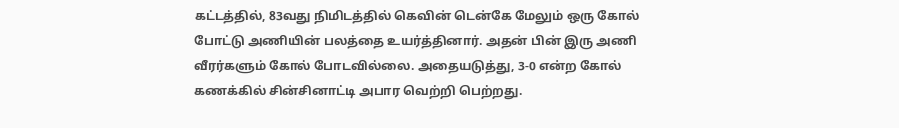கட்டத்தில், 83வது நிமிடத்தில் கெவின் டென்கே மேலும் ஒரு கோல் போட்டு அணியின் பலத்தை உயர்த்தினார். அதன் பின் இரு அணி வீரர்களும் கோல் போடவில்லை. அதையடுத்து, 3-0 என்ற கோல் கணக்கில் சின்சினாட்டி அபார வெற்றி பெற்றது.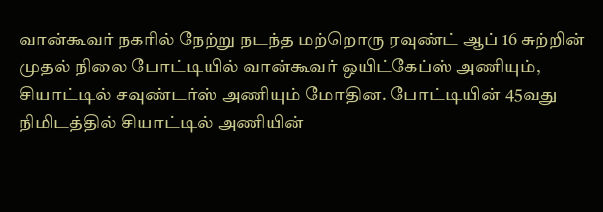வான்கூவர் நகரில் நேற்று நடந்த மற்றொரு ரவுண்ட் ஆப் 16 சுற்றின் முதல் நிலை போட்டியில் வான்கூவர் ஒயிட்கேப்ஸ் அணியும், சியாட்டில் சவுண்டர்ஸ் அணியும் மோதின. போட்டியின் 45வது நிமிடத்தில் சியாட்டில் அணியின்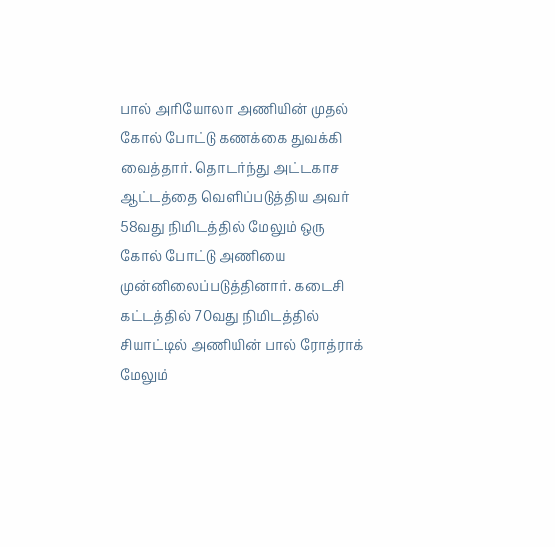பால் அரியோலா அணியின் முதல் கோல் போட்டு கணக்கை துவக்கி வைத்தார். தொடர்ந்து அட்டகாச ஆட்டத்தை வெளிப்படுத்திய அவர் 58வது நிமிடத்தில் மேலும் ஒரு கோல் போட்டு அணியை முன்னிலைப்படுத்தினார். கடைசி கட்டத்தில் 70வது நிமிடத்தில் சியாட்டில் அணியின் பால் ரோத்ராக் மேலும்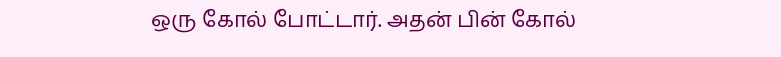ஒரு கோல் போட்டார். அதன் பின் கோல்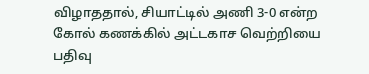விழாததால், சியாட்டில் அணி 3-0 என்ற கோல் கணக்கில் அட்டகாச வெற்றியை பதிவு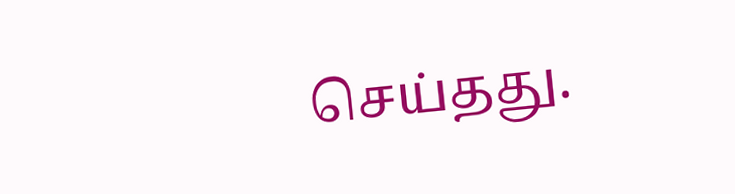செய்தது.